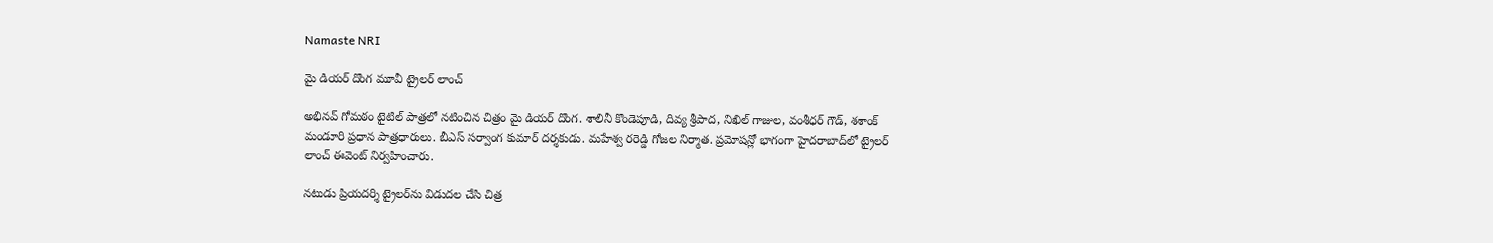Namaste NRI

మై డియర్ దొంగ మూవీ ట్రైలర్ లాంచ్

అభినవ్‌ గోమఠం టైటిల్‌ పాత్రలో నటించిన చిత్రం మై డియర్‌ దొంగ. శాలినీ కొండెపూడి, దివ్య శ్రీపాద, నిఖిల్‌ గాజుల, వంశీధర్‌ గౌడ్‌, శశాంక్‌ మండూరి ప్రధాన పాత్రధారులు. బీఎస్‌ సర్వాంగ కుమార్‌ దర్శకుడు. మహేశ్వ రరెడ్డి గోజల నిర్మాత. ప్రమోషన్లో భాగంగా హైదరాబాద్‌లో ట్రైలర్‌ లాంచ్‌ ఈవెంట్‌ నిర్వహించారు.

నటుడు ప్రియదర్శి ట్రైలర్‌ను విడుదల చేసి చిత్ర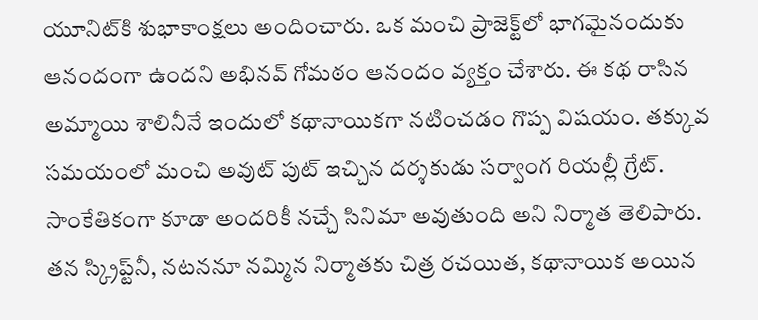యూనిట్‌కి శుభాకాంక్షలు అందించారు. ఒక మంచి ప్రాజెక్ట్‌లో భాగమైనందుకు ఆనందంగా ఉందని అభినవ్‌ గోమఠం ఆనందం వ్యక్తం చేశారు. ఈ కథ రాసిన అమ్మాయి శాలినీనే ఇందులో కథానాయికగా నటించడం గొప్ప విషయం. తక్కువ సమయంలో మంచి అవుట్‌ పుట్‌ ఇచ్చిన దర్శకుడు సర్వాంగ రియల్లీ గ్రేట్‌. సాంకేతికంగా కూడా అందరికీ నచ్చే సినిమా అవుతుంది అని నిర్మాత తెలిపారు. తన స్క్రిప్ట్‌నీ, నటననూ నమ్మిన నిర్మాతకు చిత్ర రచయిత, కథానాయిక అయిన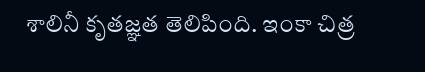శాలినీ కృతజ్ఞత తెలిపింది. ఇంకా చిత్ర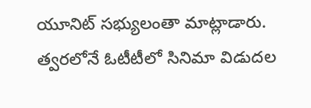యూనిట్‌ సభ్యులంతా మాట్లాడారు. త్వరలోనే ఓటీటీలో సినిమా విడుదల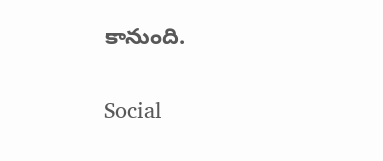కానుంది.

Social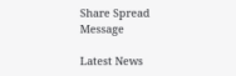Share Spread Message

Latest News